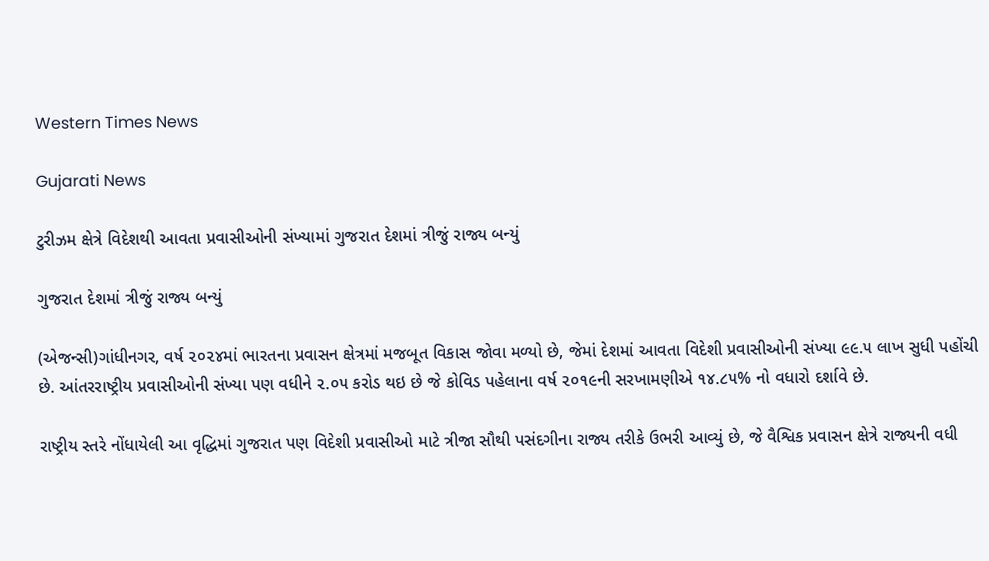Western Times News

Gujarati News

ટુરીઝમ ક્ષેત્રે વિદેશથી આવતા પ્રવાસીઓની સંખ્યામાં ગુજરાત દેશમાં ત્રીજું રાજ્ય બન્યું

ગુજરાત દેશમાં ત્રીજું રાજ્ય બન્યું

(એજન્સી)ગાંધીનગર, વર્ષ ૨૦૨૪માં ભારતના પ્રવાસન ક્ષેત્રમાં મજબૂત વિકાસ જોવા મળ્યો છે, જેમાં દેશમાં આવતા વિદેશી પ્રવાસીઓની સંખ્યા ૯૯.૫ લાખ સુધી પહોંચી છે. આંતરરાષ્ટ્રીય પ્રવાસીઓની સંખ્યા પણ વધીને ૨.૦૫ કરોડ થઇ છે જે કોવિડ પહેલાના વર્ષ ૨૦૧૯ની સરખામણીએ ૧૪.૮૫% નો વધારો દર્શાવે છે.

રાષ્ટ્રીય સ્તરે નોંધાયેલી આ વૃદ્ધિમાં ગુજરાત પણ વિદેશી પ્રવાસીઓ માટે ત્રીજા સૌથી પસંદગીના રાજ્ય તરીકે ઉભરી આવ્યું છે, જે વૈશ્વિક પ્રવાસન ક્ષેત્રે રાજ્યની વધી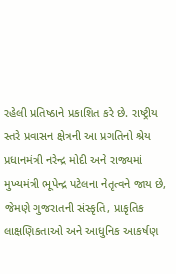રહેલી પ્રતિષ્ઠાને પ્રકાશિત કરે છે. રાષ્ટ્રીય સ્તરે પ્રવાસન ક્ષેત્રની આ પ્રગતિનો શ્રેય પ્રધાનમંત્રી નરેન્દ્ર મોદી અને રાજ્યમાં મુખ્યમંત્રી ભૂપેન્દ્ર પટેલના નેતૃત્વને જાય છે, જેમણે ગુજરાતની સંસ્કૃતિ, પ્રાકૃતિક લાક્ષણિકતાઓ અને આધુનિક આકર્ષણ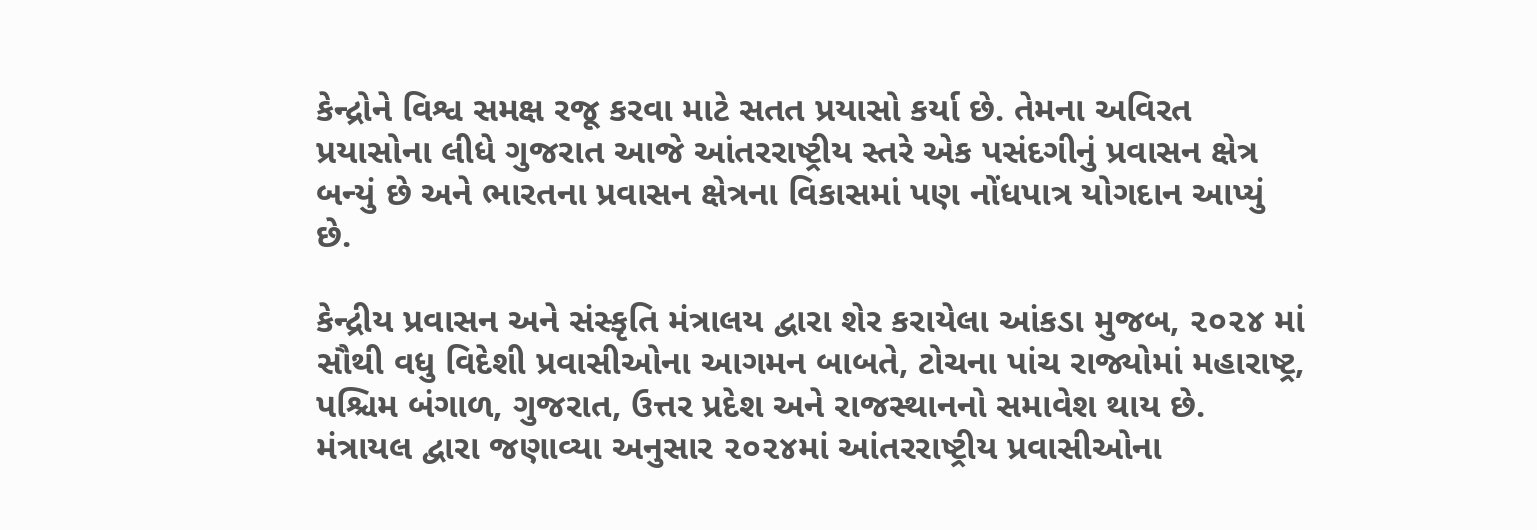કેન્દ્રોને વિશ્વ સમક્ષ રજૂ કરવા માટે સતત પ્રયાસો કર્યા છે. તેમના અવિરત પ્રયાસોના લીધે ગુજરાત આજે આંતરરાષ્ટ્રીય સ્તરે એક પસંદગીનું પ્રવાસન ક્ષેત્ર બન્યું છે અને ભારતના પ્રવાસન ક્ષેત્રના વિકાસમાં પણ નોંધપાત્ર યોગદાન આપ્યું છે.

કેન્દ્રીય પ્રવાસન અને સંસ્કૃતિ મંત્રાલય દ્વારા શેર કરાયેલા આંકડા મુજબ, ૨૦૨૪ માં સૌથી વધુ વિદેશી પ્રવાસીઓના આગમન બાબતે, ટોચના પાંચ રાજ્યોમાં મહારાષ્ટ્ર, પશ્ચિમ બંગાળ, ગુજરાત, ઉત્તર પ્રદેશ અને રાજસ્થાનનો સમાવેશ થાય છે. મંત્રાયલ દ્વારા જણાવ્યા અનુસાર ૨૦૨૪માં આંતરરાષ્ટ્રીય પ્રવાસીઓના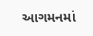આગમનમાં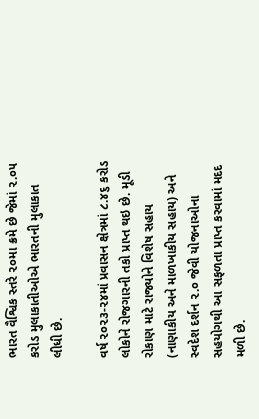ભારત વૈશ્વિક સ્તરે ૨૦મા ક્રમે છે જેમાં ૨.૦૫ કરોડ મુલાકાતીઓએ ભારતની મુલાકાત લીધી છે.

વર્ષ ૨૦૨૩-૨૪માં પ્રવાસન ક્ષેત્રમાં ૮.૪૬ કરોડ લોકોને રોજગારની તકો પ્રાપ્ત થઇ છે. મૂડી રોકાણ માટે રાજ્યોને વિશેષ સહાય (નાણાકીય અને માળખાકીય સહાય) અને સ્વદેશ દર્શન ૨.૦ જેવી યોજનાઓના સહયોગથી આ સફળતા પ્રાપ્ત કરવામાં મદદ મળી છે.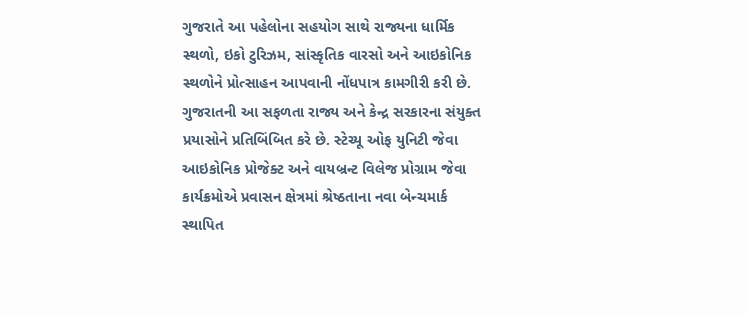ગુજરાતે આ પહેલોના સહયોગ સાથે રાજ્યના ધાર્મિક સ્થળો, ઇકો ટુરિઝમ, સાંસ્કૃતિક વારસો અને આઇકોનિક સ્થળોને પ્રોત્સાહન આપવાની નોંધપાત્ર કામગીરી કરી છે. ગુજરાતની આ સફળતા રાજ્ય અને કેન્દ્ર સરકારના સંયુક્ત પ્રયાસોને પ્રતિબિંબિત કરે છે. સ્ટેચ્યૂ ઓફ યુનિટી જેવા આઇકોનિક પ્રોજેક્ટ અને વાયબ્રન્ટ વિલેજ પ્રોગ્રામ જેવા કાર્યક્રમોએ પ્રવાસન ક્ષેત્રમાં શ્રેષ્ઠતાના નવા બેન્ચમાર્ક સ્થાપિત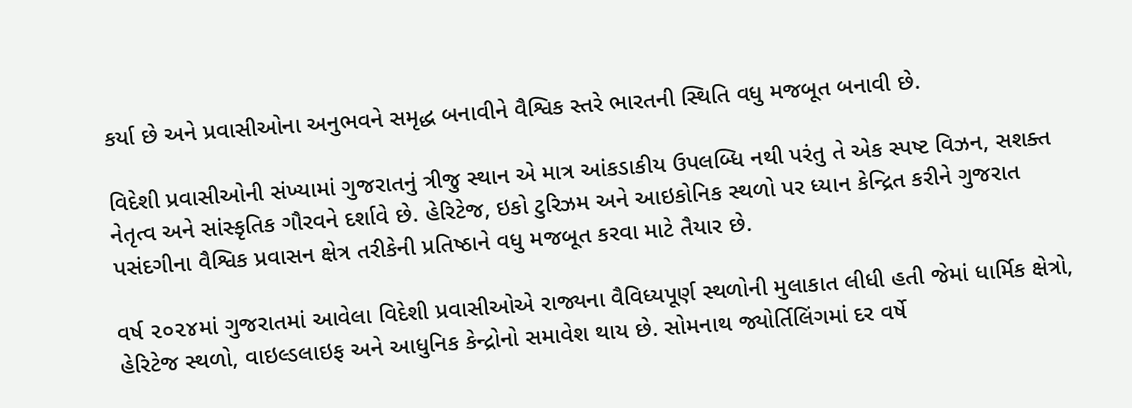કર્યા છે અને પ્રવાસીઓના અનુભવને સમૃદ્ધ બનાવીને વૈશ્વિક સ્તરે ભારતની સ્થિતિ વધુ મજબૂત બનાવી છે.

વિદેશી પ્રવાસીઓની સંખ્યામાં ગુજરાતનું ત્રીજુ સ્થાન એ માત્ર આંકડાકીય ઉપલબ્ધિ નથી પરંતુ તે એક સ્પષ્ટ વિઝન, સશક્ત નેતૃત્વ અને સાંસ્કૃતિક ગૌરવને દર્શાવે છે. હેરિટેજ, ઇકો ટુરિઝમ અને આઇકોનિક સ્થળો પર ધ્યાન કેન્દ્રિત કરીને ગુજરાત પસંદગીના વૈશ્વિક પ્રવાસન ક્ષેત્ર તરીકેની પ્રતિષ્ઠાને વધુ મજબૂત કરવા માટે તૈયાર છે.

વર્ષ ૨૦૨૪માં ગુજરાતમાં આવેલા વિદેશી પ્રવાસીઓએ રાજ્યના વૈવિધ્યપૂર્ણ સ્થળોની મુલાકાત લીધી હતી જેમાં ધાર્મિક ક્ષેત્રો, હેરિટેજ સ્થળો, વાઇલ્ડલાઇફ અને આધુનિક કેન્દ્રોનો સમાવેશ થાય છે. સોમનાથ જ્યોર્તિલિંગમાં દર વર્ષે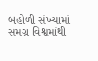બહોળી સંખ્યામાં સમગ્ર વિશ્વમાંથી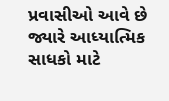પ્રવાસીઓ આવે છે જ્યારે આધ્યાત્મિક સાધકો માટે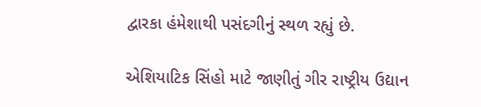દ્વારકા હંમેશાથી પસંદગીનું સ્થળ રહ્યું છે.

એશિયાટિક સિંહો માટે જાણીતું ગીર રાષ્ટ્રીય ઉદ્યાન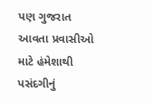પણ ગુજરાત આવતા પ્રવાસીઓ માટે હંમેશાથી પસંદગીનું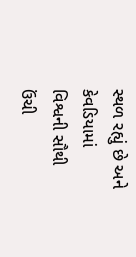સ્થળ રહ્યું છે અને કેવડિયામાં વિશ્વની સૌથી ઉંચી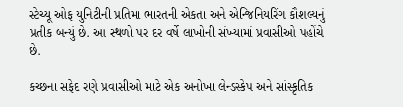સ્ટેચ્યૂ ઓફ યુનિટીની પ્રતિમા ભારતની એકતા અને એન્જિનિયરિંગ કૌશલ્યનું પ્રતીક બન્યું છે. આ સ્થળો પર દર વર્ષે લાખોની સંખ્યામાં પ્રવાસીઓ પહોંચે છે.

કચ્છના સફેદ રણે પ્રવાસીઓ માટે એક અનોખા લેન્ડસ્કેપ અને સાંસ્કૃતિક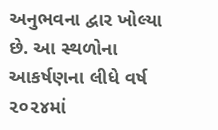અનુભવના દ્વાર ખોલ્યા છે. આ સ્થળોના આકર્ષણના લીધે વર્ષ ૨૦૨૪માં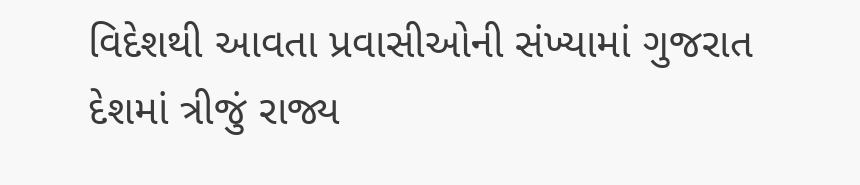વિદેશથી આવતા પ્રવાસીઓની સંખ્યામાં ગુજરાત દેશમાં ત્રીજું રાજ્ય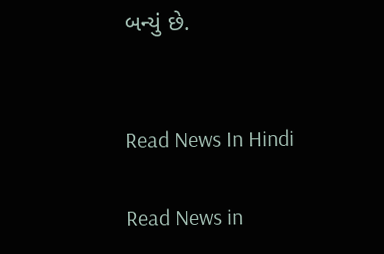બન્યું છે.


Read News In Hindi

Read News in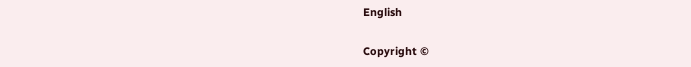English

Copyright ©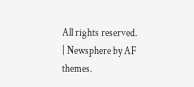All rights reserved. | Newsphere by AF themes.